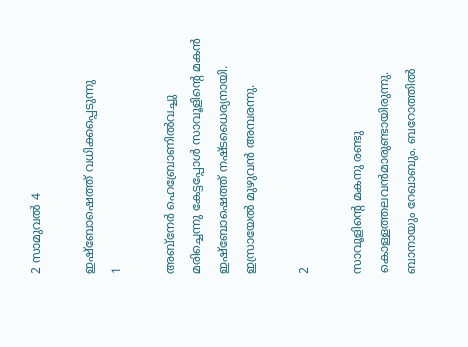2 സാമുവല്‍ 4

ഇഷ്‌ബോഷെത്ത് വധിക്കപ്പെടുന്നു
1

അബ്‌നേര്‍ ഹെബ്രോണില്‍വച്ചു മരിച്ചെന്നു കേട്ടപ്പോള്‍ സാവൂളിന്റെ മകന്‍ ഇഷ്‌ബോഷെത്ത് നഷ്ടധൈര്യനായി. ഇസ്രായേല്‍ മുഴുവന്‍ അമ്പരന്നു.

2

സാവൂളിന്റെ മകനു രണ്ടു കൊള്ളത്തലവന്‍മാരുണ്ടായിരുന്നു. ബാനായും റേഖാബും. ബറോത്തില്‍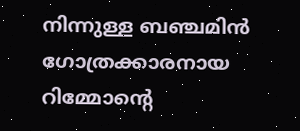നിന്നുള്ള ബഞ്ചമിന്‍ ഗോത്രക്കാരനായ റിമ്മോന്റെ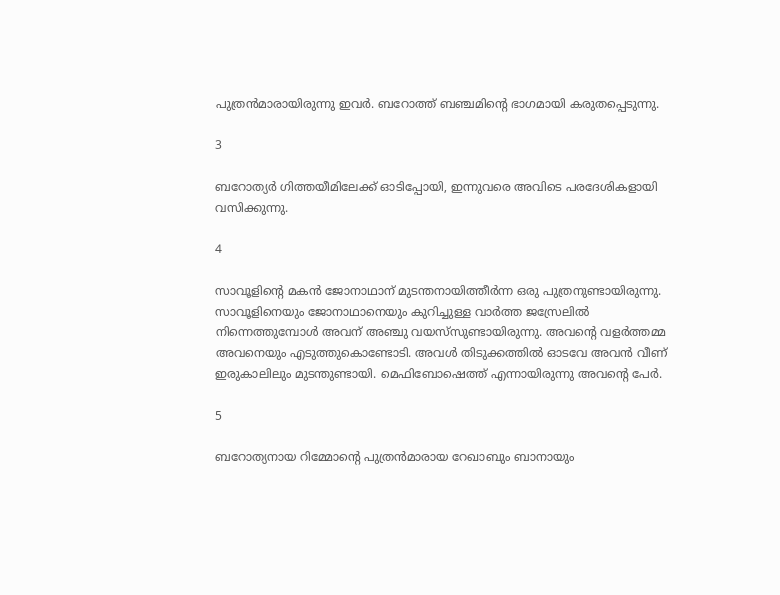പുത്രന്‍മാരായിരുന്നു ഇവര്‍. ബറോത്ത് ബഞ്ചമിന്റെ ഭാഗമായി കരുതപ്പെടുന്നു.

3

ബറോത്യര്‍ ഗിത്തയീമിലേക്ക് ഓടിപ്പോയി, ഇന്നുവരെ അവിടെ പരദേശികളായി വസിക്കുന്നു.

4

സാവൂളിന്റെ മകന്‍ ജോനാഥാന് മുടന്തനായിത്തീര്‍ന്ന ഒരു പുത്രനുണ്ടായിരുന്നു. സാവൂളിനെയും ജോനാഥാനെയും കുറിച്ചുള്ള വാര്‍ത്ത ജസ്രേലില്‍ നിന്നെത്തുമ്പോള്‍ അവന് അഞ്ചു വയസ്‌സുണ്ടായിരുന്നു. അവന്റെ വളര്‍ത്തമ്മ അവനെയും എടുത്തുകൊണ്ടോടി. അവള്‍ തിടുക്കത്തില്‍ ഓടവേ അവന്‍ വീണ് ഇരുകാലിലും മുടന്തുണ്ടായി. മെഫിബോഷെത്ത് എന്നായിരുന്നു അവന്റെ പേര്‍.

5

ബറോത്യനായ റിമ്മോന്റെ പുത്രന്‍മാരായ റേഖാബും ബാനായും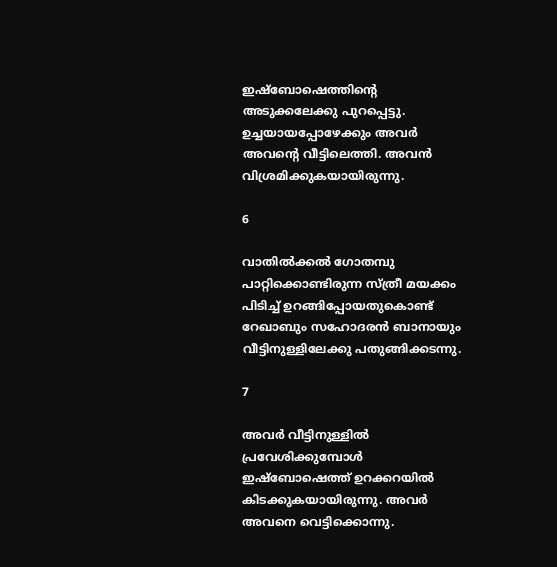ഇഷ്‌ബോഷെത്തിന്റെ അടുക്കലേക്കു പുറപ്പെട്ടു. ഉച്ചയായപ്പോഴേക്കും അവര്‍ അവന്റെ വീട്ടിലെത്തി. അവന്‍ വിശ്രമിക്കുകയായിരുന്നു.

6

വാതില്‍ക്കല്‍ ഗോതമ്പു പാറ്റിക്കൊണ്ടിരുന്ന സ്ത്രീ മയക്കം പിടിച്ച് ഉറങ്ങിപ്പോയതുകൊണ്ട് റേഖാബും സഹോദരന്‍ ബാനായും വീട്ടിനുള്ളിലേക്കു പതുങ്ങിക്കടന്നു.

7

അവര്‍ വീട്ടിനുള്ളില്‍ പ്രവേശിക്കുമ്പോള്‍ ഇഷ്‌ബോഷെത്ത് ഉറക്കറയില്‍ കിടക്കുകയായിരുന്നു. അവര്‍ അവനെ വെട്ടിക്കൊന്നു.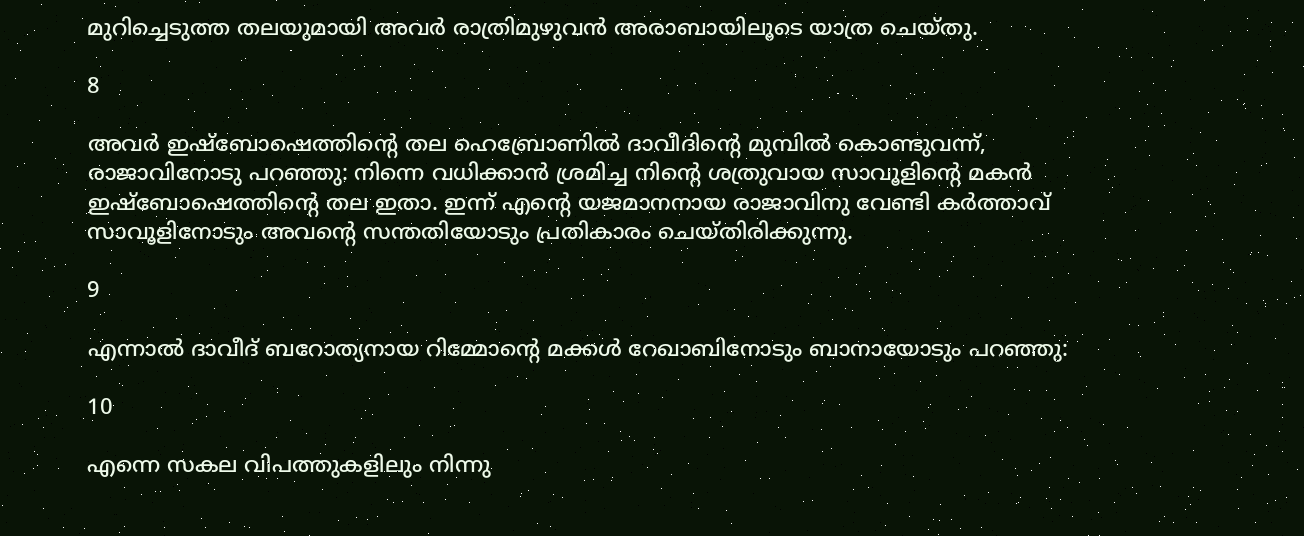മുറിച്ചെടുത്ത തലയുമായി അവര്‍ രാത്രിമുഴുവന്‍ അരാബായിലൂടെ യാത്ര ചെയ്തു.

8

അവര്‍ ഇഷ്‌ബോഷെത്തിന്റെ തല ഹെബ്രോണില്‍ ദാവീദിന്റെ മുമ്പില്‍ കൊണ്ടുവന്ന്, രാജാവിനോടു പറഞ്ഞു: നിന്നെ വധിക്കാന്‍ ശ്രമിച്ച നിന്റെ ശത്രുവായ സാവൂളിന്റെ മകന്‍ ഇഷ്‌ബോഷെത്തിന്റെ തല ഇതാ. ഇന്ന് എന്റെ യജമാനനായ രാജാവിനു വേണ്ടി കര്‍ത്താവ് സാവൂളിനോടും അവന്റെ സന്തതിയോടും പ്രതികാരം ചെയ്തിരിക്കുന്നു.

9

എന്നാല്‍ ദാവീദ് ബറോത്യനായ റിമ്മോന്റെ മക്കള്‍ റേഖാബിനോടും ബാനായോടും പറഞ്ഞു:

10

എന്നെ സകല വിപത്തുകളിലും നിന്നു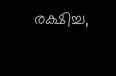രക്ഷിച്ച,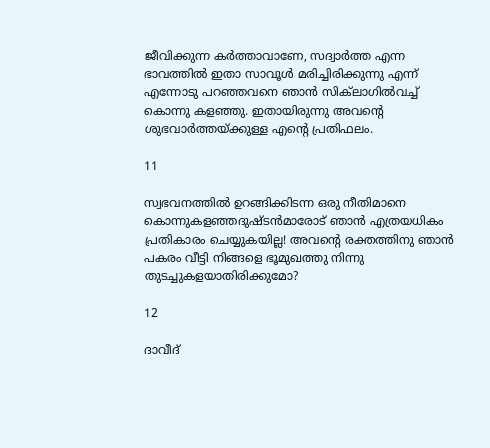ജീവിക്കുന്ന കര്‍ത്താവാണേ, സദ്വാര്‍ത്ത എന്ന ഭാവത്തില്‍ ഇതാ സാവൂള്‍ മരിച്ചിരിക്കുന്നു എന്ന് എന്നോടു പറഞ്ഞവനെ ഞാന്‍ സിക്‌ലാഗില്‍വച്ച്‌ കൊന്നു കളഞ്ഞു. ഇതായിരുന്നു അവന്റെ ശുഭവാര്‍ത്തയ്ക്കുള്ള എന്റെ പ്രതിഫലം.

11

സ്വഭവനത്തില്‍ ഉറങ്ങിക്കിടന്ന ഒരു നീതിമാനെ കൊന്നുകളഞ്ഞദുഷ്ടന്‍മാരോട് ഞാന്‍ എത്രയധികം പ്രതികാരം ചെയ്യുകയില്ല! അവന്റെ രക്തത്തിനു ഞാന്‍ പകരം വീട്ടി നിങ്ങളെ ഭൂമുഖത്തു നിന്നു തുടച്ചുകളയാതിരിക്കുമോ?

12

ദാവീദ്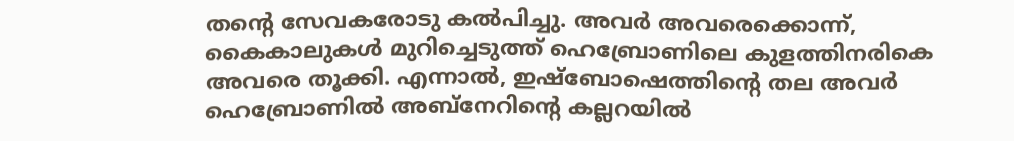തന്റെ സേവകരോടു കല്‍പിച്ചു. അവര്‍ അവരെക്കൊന്ന്, കൈകാലുകള്‍ മുറിച്ചെടുത്ത് ഹെബ്രോണിലെ കുളത്തിനരികെ അവരെ തൂക്കി. എന്നാല്‍, ഇഷ്‌ബോഷെത്തിന്റെ തല അവര്‍ ഹെബ്രോണില്‍ അബ്‌നേറിന്റെ കല്ലറയില്‍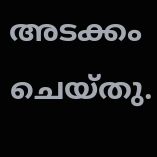അടക്കം ചെയ്തു.